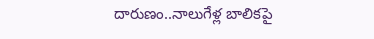దారుణం..నాలుగేళ్ల బాలికపై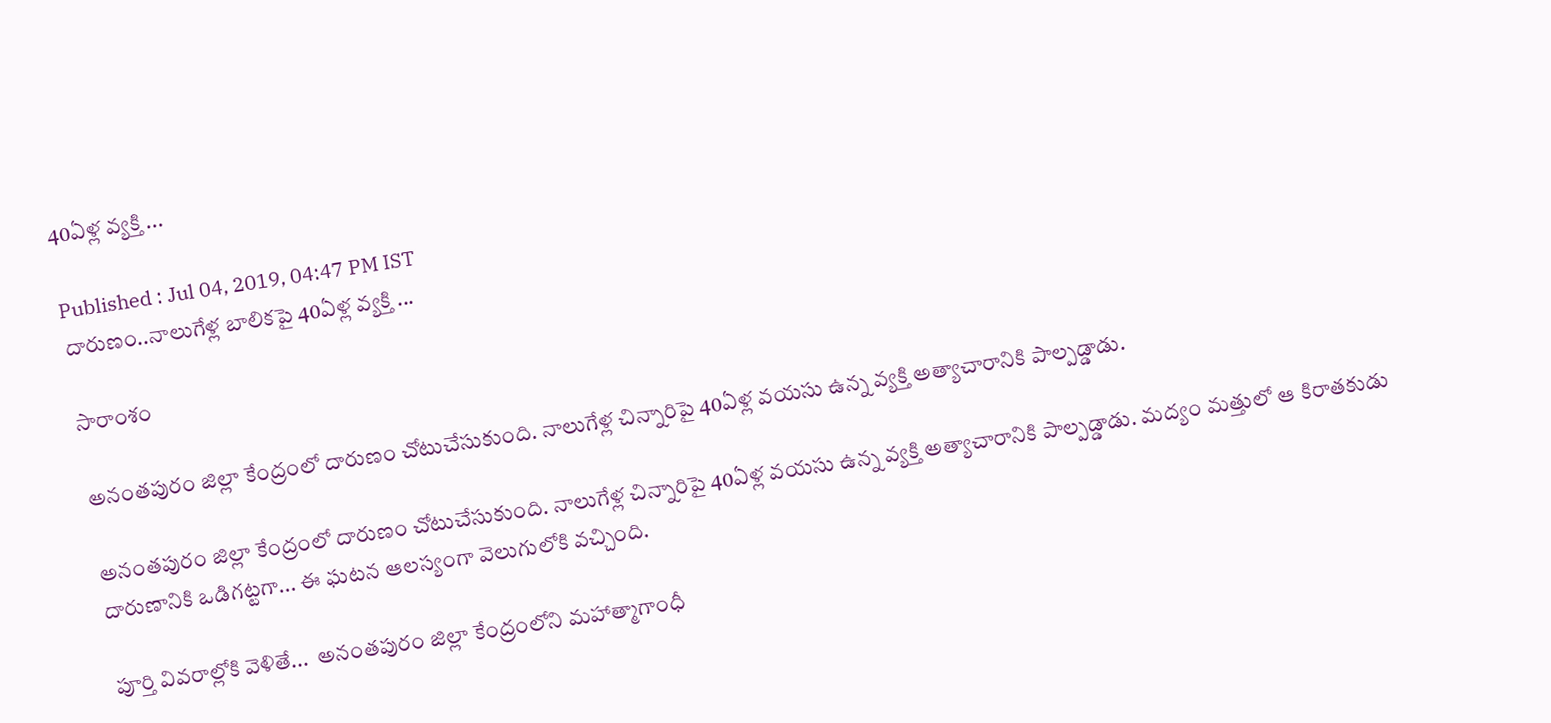40ఏళ్ల వ్యక్తి ...

Published : Jul 04, 2019, 04:47 PM IST
దారుణం..నాలుగేళ్ల బాలికపై 40ఏళ్ల వ్యక్తి ...

సారాంశం

అనంతపురం జిల్లా కేంద్రంలో దారుణం చోటుచేసుకుంది. నాలుగేళ్ల చిన్నారిపై 40ఏళ్ల వయసు ఉన్న వ్యక్తి అత్యాచారానికి పాల్పడ్డాడు.

అనంతపురం జిల్లా కేంద్రంలో దారుణం చోటుచేసుకుంది. నాలుగేళ్ల చిన్నారిపై 40ఏళ్ల వయసు ఉన్న వ్యక్తి అత్యాచారానికి పాల్పడ్డాడు. మద్యం మత్తులో ఆ కిరాతకుడు దారుణానికి ఒడిగట్టగా... ఈ ఘటన ఆలస్యంగా వెలుగులోకి వచ్చింది.

పూర్తి వివరాల్లోకి వెళితే...  అనంతపురం జిల్లా కేంద్రంలోని మహాత్మాగాంధీ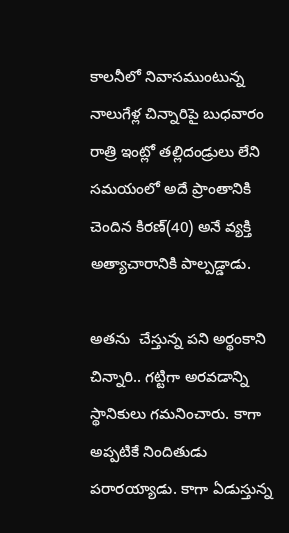కాలనీలో నివాసముంటున్న నాలుగేళ్ల చిన్నారిపై బుధవారం రాత్రి ఇంట్లో తల్లిదండ్రులు లేని సమయంలో అదే ప్రాంతానికి చెందిన కిరణ్(40) అనే వ్యక్తి అత్యాచారానికి పాల్పడ్డాడు.

అతను  చేస్తున్న పని అర్థంకాని చిన్నారి.. గట్టిగా అరవడాన్ని స్థానికులు గమనించారు. కాగా అప్పటికే నిందితుడు పరారయ్యాడు. కాగా ఏడుస్తున్న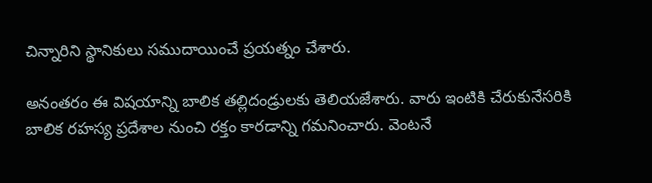చిన్నారిని స్థానికులు సముదాయించే ప్రయత్నం చేశారు.

అనంతరం ఈ విషయాన్ని బాలిక తల్లిదండ్రులకు తెలియజేశారు. వారు ఇంటికి చేరుకునేసరికి బాలిక రహస్య ప్రదేశాల నుంచి రక్తం కారడాన్ని గమనించారు. వెంటనే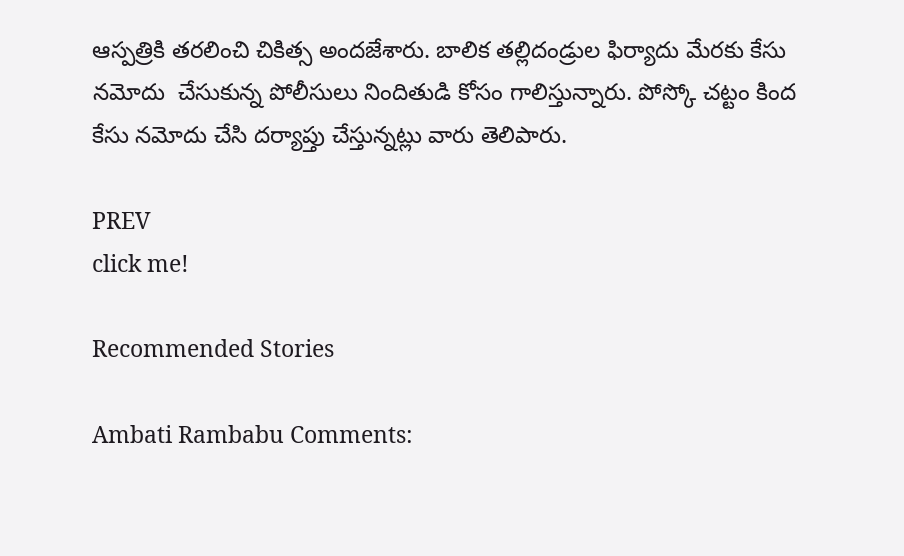ఆస్పత్రికి తరలించి చికిత్స అందజేశారు. బాలిక తల్లిదండ్రుల ఫిర్యాదు మేరకు కేసు నమోదు  చేసుకున్న పోలీసులు నిందితుడి కోసం గాలిస్తున్నారు. పోస్కో చట్టం కింద కేసు నమోదు చేసి దర్యాప్తు చేస్తున్నట్లు వారు తెలిపారు.

PREV
click me!

Recommended Stories

Ambati Rambabu Comments: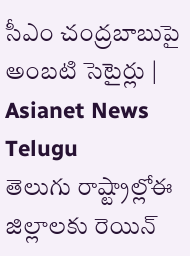సీఎం చంద్రబాబుపై అంబటి సెటైర్లు | Asianet News Telugu
తెలుగు రాష్ట్రాల్లోఈ జిల్లాలకు రెయిన్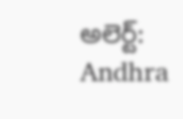అలెర్ట్: Andhra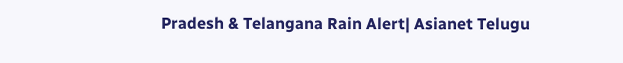Pradesh & Telangana Rain Alert| Asianet Telugu